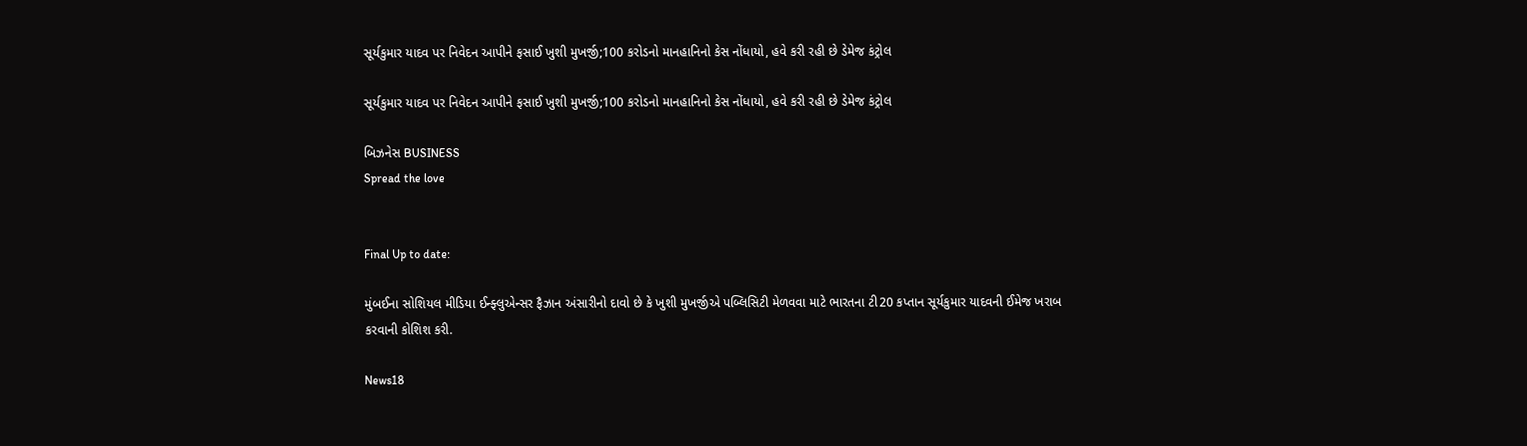સૂર્યકુમાર યાદવ પર નિવેદન આપીને ફસાઈ ખુશી મુખર્જી;100 કરોડનો માનહાનિનો કેસ નોંધાયો, હવે કરી રહી છે ડેમેજ કંટ્રોલ

સૂર્યકુમાર યાદવ પર નિવેદન આપીને ફસાઈ ખુશી મુખર્જી;100 કરોડનો માનહાનિનો કેસ નોંધાયો, હવે કરી રહી છે ડેમેજ કંટ્રોલ

બિઝનેસ BUSINESS
Spread the love


Final Up to date:

મુંબઈના સોશિયલ મીડિયા ઈન્ફ્લુએન્સર ફૈઝાન અંસારીનો દાવો છે કે ખુશી મુખર્જીએ પબ્લિસિટી મેળવવા માટે ભારતના ટી20 કપ્તાન સૂર્યકુમાર યાદવની ઈમેજ ખરાબ કરવાની કોશિશ કરી.

News18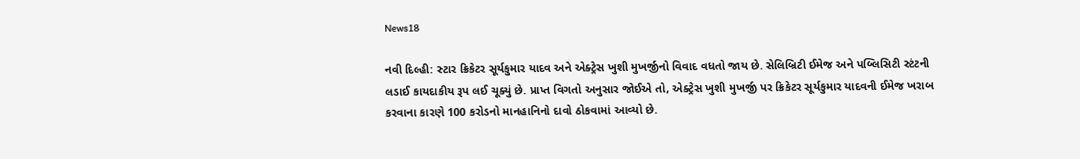News18

નવી દિલ્હી: સ્ટાર ક્રિકેટર સૂર્યકુમાર યાદવ અને એક્ટ્રેસ ખુશી મુખર્જીનો વિવાદ વધતો જાય છે. સેલિબ્રિટી ઈમેજ અને પબ્લિસિટી સ્ટંટની લડાઈ કાયદાકીય રૂપ લઈ ચૂક્યું છે. પ્રાપ્ત વિગતો અનુસાર જોઈએ તો, એક્ટ્રેસ ખુશી મુખર્જી પર ક્રિકેટર સૂર્યકુમાર યાદવની ઈમેજ ખરાબ કરવાના કારણે 100 કરોડનો માનહાનિનો દાવો ઠોકવામાં આવ્યો છે.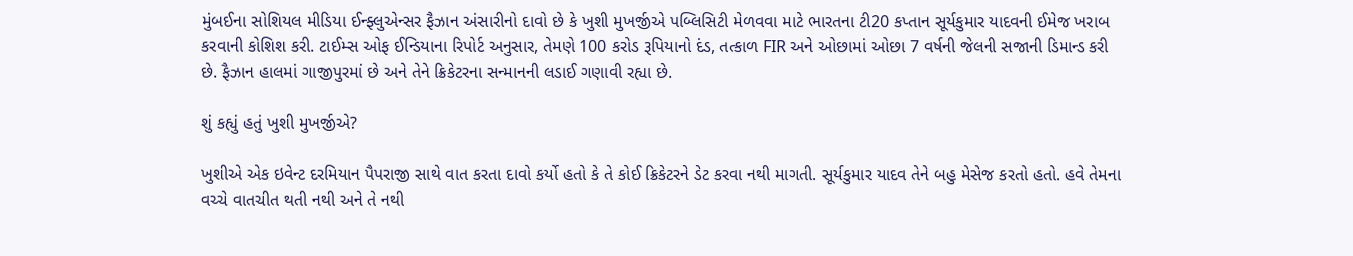મુંબઈના સોશિયલ મીડિયા ઈન્ફ્લુએન્સર ફૈઝાન અંસારીનો દાવો છે કે ખુશી મુખર્જીએ પબ્લિસિટી મેળવવા માટે ભારતના ટી20 કપ્તાન સૂર્યકુમાર યાદવની ઈમેજ ખરાબ કરવાની કોશિશ કરી. ટાઈમ્સ ઓફ ઈન્ડિયાના રિપોર્ટ અનુસાર, તેમણે 100 કરોડ રૂપિયાનો દંડ, તત્કાળ FIR અને ઓછામાં ઓછા 7 વર્ષની જેલની સજાની ડિમાન્ડ કરી છે. ફૈઝાન હાલમાં ગાજીપુરમાં છે અને તેને ક્રિકેટરના સન્માનની લડાઈ ગણાવી રહ્યા છે.

શું કહ્યું હતું ખુશી મુખર્જીએ?

ખુશીએ એક ઇવેન્ટ દરમિયાન પૈપરાજી સાથે વાત કરતા દાવો કર્યો હતો કે તે કોઈ ક્રિકેટરને ડેટ કરવા નથી માગતી. સૂર્યકુમાર યાદવ તેને બહુ મેસેજ કરતો હતો. હવે તેમના વચ્ચે વાતચીત થતી નથી અને તે નથી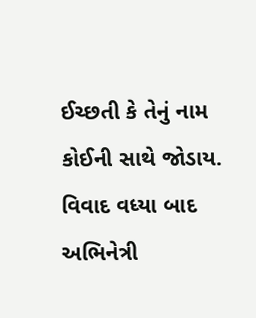ઈચ્છતી કે તેનું નામ કોઈની સાથે જોડાય. વિવાદ વધ્યા બાદ અભિનેત્રી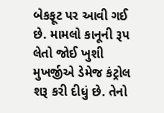બેકફૂટ પર આવી ગઈ છે. મામલો કાનૂની રૂપ લેતો જોઈ ખુશી મુખર્જીએ ડેમેજ કંટ્રોલ શરૂ કરી દીધું છે. તેનો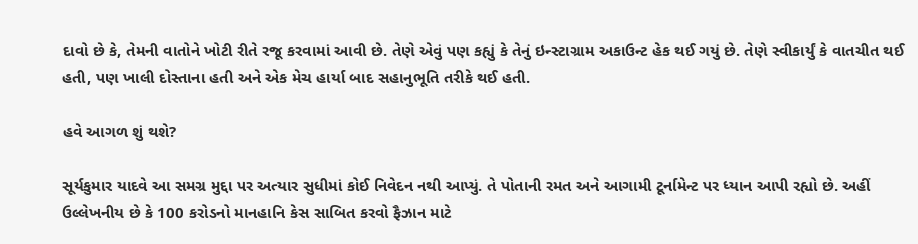દાવો છે કે, તેમની વાતોને ખોટી રીતે રજૂ કરવામાં આવી છે. તેણે એવું પણ કહ્યું કે તેનું ઇન્સ્ટાગ્રામ અકાઉન્ટ હેક થઈ ગયું છે. તેણે સ્વીકાર્યું કે વાતચીત થઈ હતી, પણ ખાલી દોસ્તાના હતી અને એક મેચ હાર્યા બાદ સહાનુભૂતિ તરીકે થઈ હતી.

હવે આગળ શું થશે?

સૂર્યકુમાર યાદવે આ સમગ્ર મુદ્દા પર અત્યાર સુધીમાં કોઈ નિવેદન નથી આપ્યું. તે પોતાની રમત અને આગામી ટૂર્નામેન્ટ પર ધ્યાન આપી રહ્યો છે. અહીં ઉલ્લેખનીય છે કે 100 કરોડનો માનહાનિ કેસ સાબિત કરવો ફૈઝાન માટે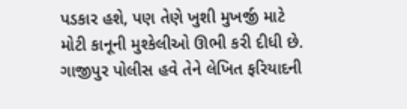પડકાર હશે, પણ તેણે ખુશી મુખર્જી માટે મોટી કાનૂની મુશ્કેલીઓ ઊભી કરી દીધી છે. ગાજીપુર પોલીસ હવે તેને લેખિત ફરિયાદની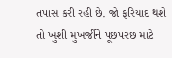તપાસ કરી રહી છે. જો ફરિયાદ થશે તો ખુશી મુખર્જીને પૂછપરછ માટે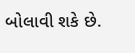બોલાવી શકે છે.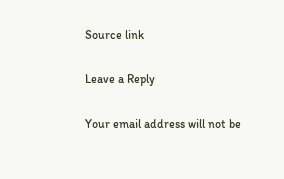Source link

Leave a Reply

Your email address will not be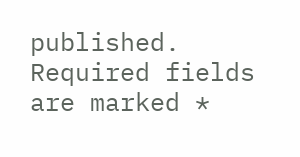published. Required fields are marked *